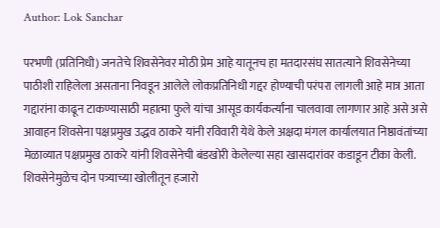Author: Lok Sanchar

परभणी (प्रतिनिधी) जनतेचे शिवसेनेवर मोठी प्रेम आहे यातूनच हा मतदारसंघ सातत्याने शिवसेनेच्या पाठीशी राहिलेला असताना निवडून आलेले लोकप्रतिनिधी गद्दर होण्याची परंपरा लागली आहे मात्र आता गद्दारांना काढून टाकण्यासाठी महात्मा फुले यांचा आसूड कार्यकर्त्यांना चालवावा लागणार आहे असे असे आवाहन शिवसेना पक्षप्रमुख उद्धव ठाकरे यांनी रविवारी येथे केले अक्षदा मंगल कार्यालयात निष्ठावंतांच्या मेळाव्यात पक्षप्रमुख ठाकरे यांनी शिवसेनेची बंडखोरी केलेल्या सहा खासदारांवर कडाडून टीका केली. शिवसेनेमुळेच दोन पत्र्याच्या खोलीतून हजारो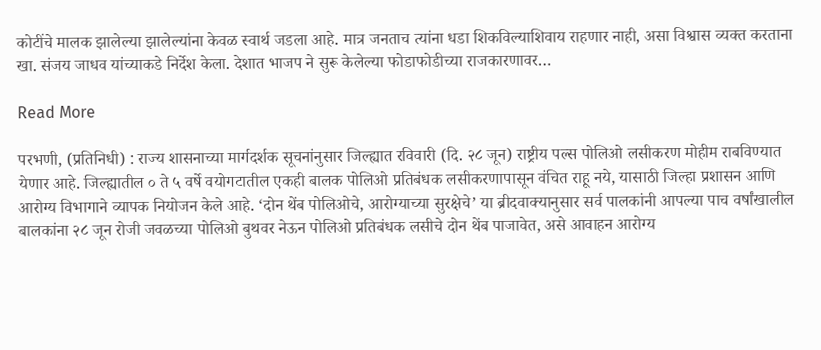कोटींचे मालक झालेल्या झालेल्यांना केवळ स्वार्थ जडला आहे. मात्र जनताच त्यांना धडा शिकविल्याशिवाय राहणार नाही, असा विश्वास व्यक्त करताना खा. संजय जाधव यांच्याकडे निर्देश केला. देशात भाजप ने सुरू केलेल्या फोडाफोडीच्या राजकारणावर…

Read More

परभणी, (प्रतिनिधी) : राज्य शासनाच्या मार्गदर्शक सूचनांनुसार जिल्ह्यात रविवारी (दि. २८ जून) राष्ट्रीय पल्स पोलिओ लसीकरण मोहीम राबविण्यात येणार आहे. जिल्ह्यातील ० ते ५ वर्षे वयोगटातील एकही बालक पोलिओ प्रतिबंधक लसीकरणापासून वंचित राहू नये, यासाठी जिल्हा प्रशासन आणि आरोग्य विभागाने व्यापक नियोजन केले आहे. ‘दोन थेंब पोलिओचे, आरोग्याच्या सुरक्षेचे’ या ब्रीदवाक्यानुसार सर्व पालकांनी आपल्या पाच वर्षांखालील बालकांना २८ जून रोजी जवळच्या पोलिओ बुथवर नेऊन पोलिओ प्रतिबंधक लसीचे दोन थेंब पाजावेत, असे आवाहन आरोग्य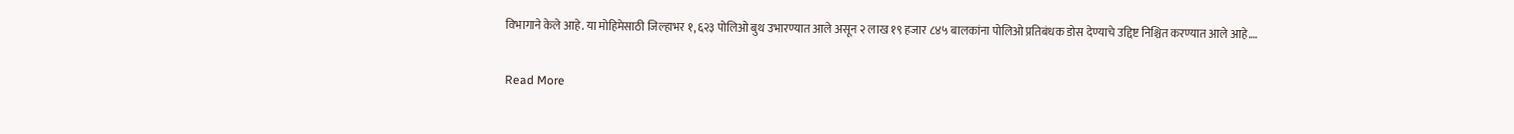विभागाने केले आहे. या मोहिमेसाठी जिल्हाभर १,६२३ पोलिओ बुथ उभारण्यात आले असून २ लाख १९ हजार ८४५ बालकांना पोलिओ प्रतिबंधक डोस देण्याचे उद्दिष्ट निश्चित करण्यात आले आहे.…

Read More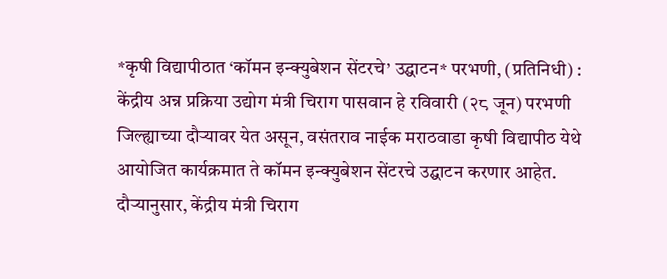*कृषी विद्यापीठात ‘कॉमन इन्क्युबेशन सेंटरचे’ उद्घाटन* परभणी, (प्रतिनिधी) : केंद्रीय अन्न प्रक्रिया उद्योग मंत्री चिराग पासवान हे रविवारी (२८ जून) परभणी जिल्ह्याच्या दौऱ्यावर येत असून, वसंतराव नाईक मराठवाडा कृषी विद्यापीठ येथे आयोजित कार्यक्रमात ते कॉमन इन्क्युबेशन सेंटरचे उद्घाटन करणार आहेत. दौऱ्यानुसार, केंद्रीय मंत्री चिराग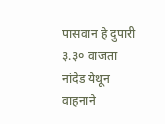पासवान हे दुपारी ३.३० वाजता नांदेड येथून वाहनाने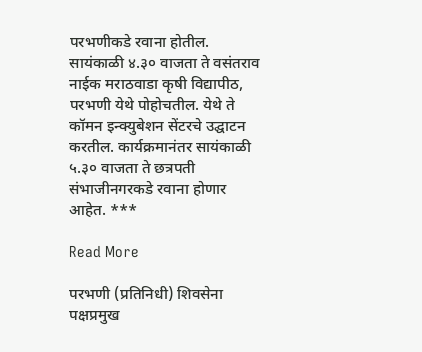परभणीकडे रवाना होतील. सायंकाळी ४.३० वाजता ते वसंतराव नाईक मराठवाडा कृषी विद्यापीठ, परभणी येथे पोहोचतील. येथे ते कॉमन इन्क्युबेशन सेंटरचे उद्घाटन करतील. कार्यक्रमानंतर सायंकाळी ५.३० वाजता ते छत्रपती संभाजीनगरकडे रवाना होणार आहेत. ***

Read More

परभणी (प्रतिनिधी) शिवसेना पक्षप्रमुख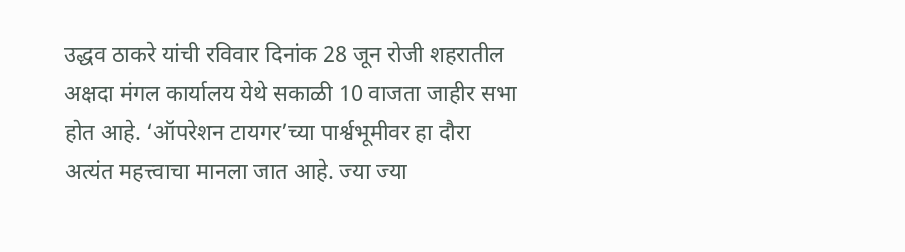उद्धव ठाकरे यांची रविवार दिनांक 28 जून रोजी शहरातील अक्षदा मंगल कार्यालय येथे सकाळी 10 वाजता जाहीर सभा होत आहे. ‘ऑपरेशन टायगर’च्या पार्श्वभूमीवर हा दौरा अत्यंत महत्त्वाचा मानला जात आहे. ज्या ज्या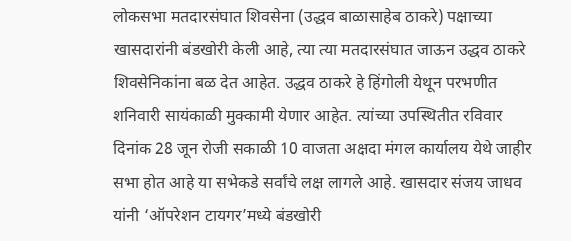लोकसभा मतदारसंघात शिवसेना (उद्धव बाळासाहेब ठाकरे) पक्षाच्या खासदारांनी बंडखोरी केली आहे, त्या त्या मतदारसंघात जाऊन उद्धव ठाकरे शिवसेनिकांना बळ देत आहेत. उद्धव ठाकरे हे हिंगोली येथून परभणीत शनिवारी सायंकाळी मुक्कामी येणार आहेत. त्यांच्या उपस्थितीत रविवार दिनांक 28 जून रोजी सकाळी 10 वाजता अक्षदा मंगल कार्यालय येथे जाहीर सभा होत आहे या सभेकडे सर्वांचे लक्ष लागले आहे. खासदार संजय जाधव यांनी ‘ऑपरेशन टायगर’मध्ये बंडखोरी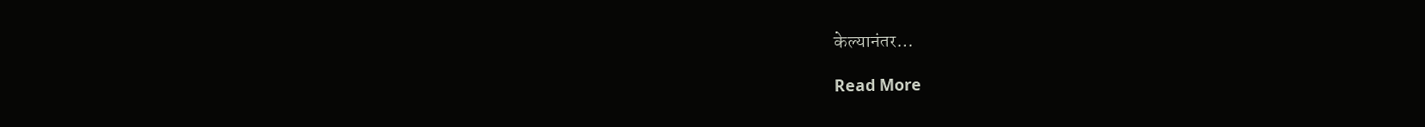केल्यानंतर…

Read More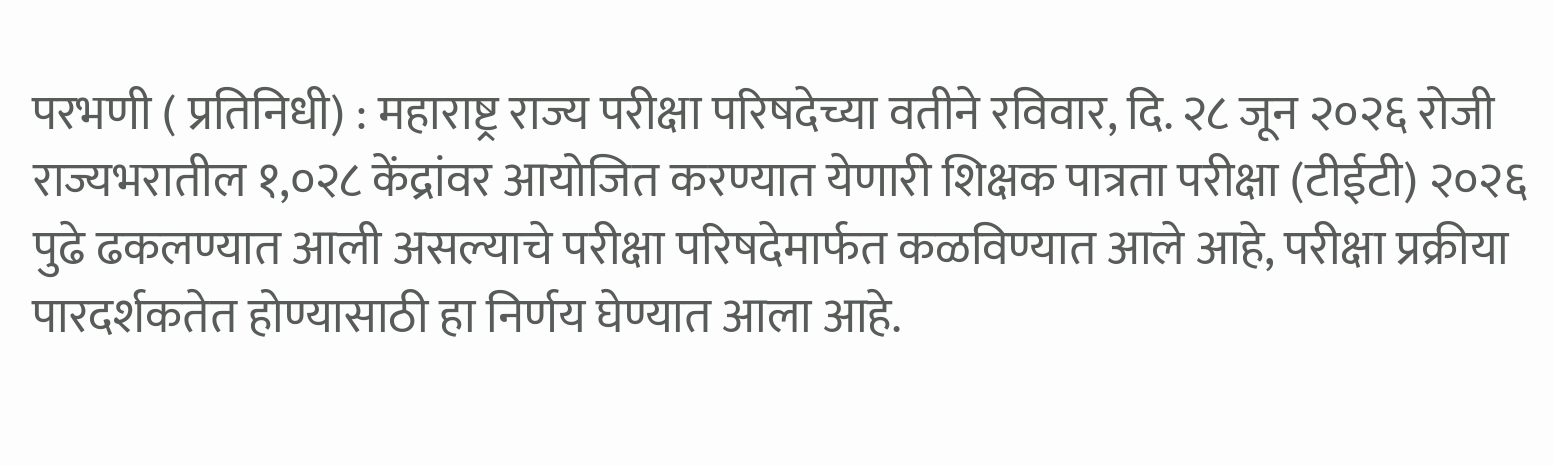परभणी ( प्रतिनिधी) : महाराष्ट्र राज्य परीक्षा परिषदेच्या वतीने रविवार, दि. २८ जून २०२६ रोजी राज्यभरातील १,०२८ केंद्रांवर आयोजित करण्यात येणारी शिक्षक पात्रता परीक्षा (टीईटी) २०२६ पुढे ढकलण्यात आली असल्याचे परीक्षा परिषदेमार्फत कळविण्यात आले आहे, परीक्षा प्रक्रीया पारदर्शकतेत होण्यासाठी हा निर्णय घेण्यात आला आहे.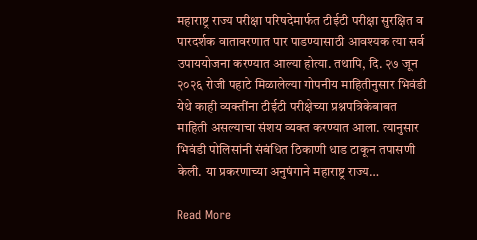महाराष्ट्र राज्य परीक्षा परिषदेमार्फत टीईटी परीक्षा सुरक्षित व पारदर्शक वातावरणात पार पाडण्यासाठी आवश्यक त्या सर्व उपाययोजना करण्यात आल्या होत्या. तथापि, दि. २७ जून २०२६ रोजी पहाटे मिळालेल्या गोपनीय माहितीनुसार भिवंडी येथे काही व्यक्तींना टीईटी परीक्षेच्या प्रश्नपत्रिकेबाबत माहिती असल्याचा संशय व्यक्त करण्यात आला. त्यानुसार भिवंडी पोलिसांनी संबंधित ठिकाणी धाड टाकून तपासणी केली. या प्रकरणाच्या अनुषंगाने महाराष्ट्र राज्य…

Read More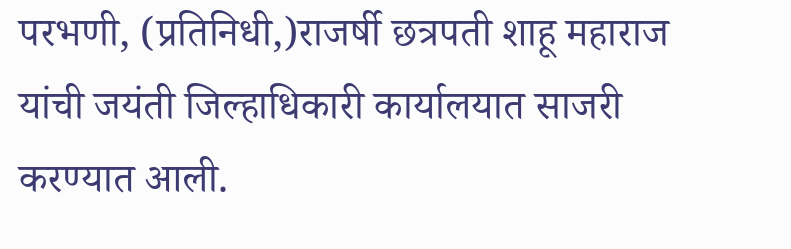परभणी, (प्रतिनिधी,)राजर्षी छत्रपती शाहू महाराज यांची जयंती जिल्हाधिकारी कार्यालयात साजरी करण्यात आली.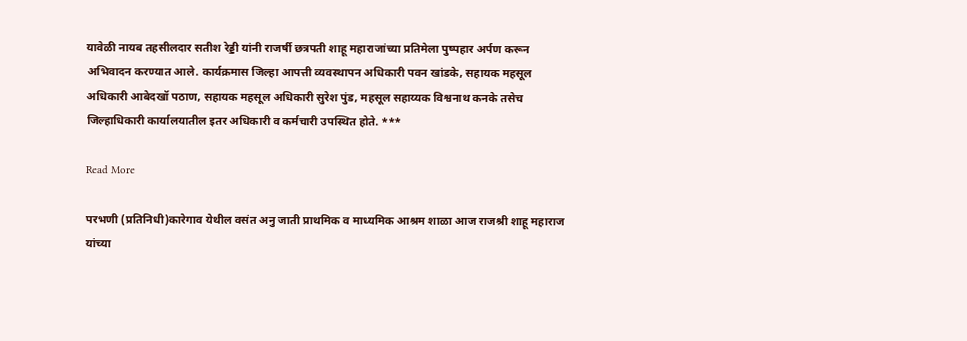यावेळी नायब तहसीलदार सतीश रेड्डी यांनी राजर्षी छत्रपती शाहू महाराजांच्या प्रतिमेला पुष्पहार अर्पण करून अभिवादन करण्यात आले. कार्यक्रमास जिल्हा आपत्ती व्यवस्थापन अधिकारी पवन खांडके, सहायक महसूल अधिकारी आबेदखॉ पठाण, सहायक महसूल अधिकारी सुरेश पुंड, महसूल सहाय्यक विश्वनाथ कनके तसेच जिल्हाधिकारी कार्यालयातील इतर अधिकारी व कर्मचारी उपस्थित होते. ***

Read More

परभणी (प्रतिनिधी)कारेगाव येथील वसंत अनु जाती प्राथमिक व माध्यमिक आश्रम शाळा आज राजश्री शाहू महाराज यांच्या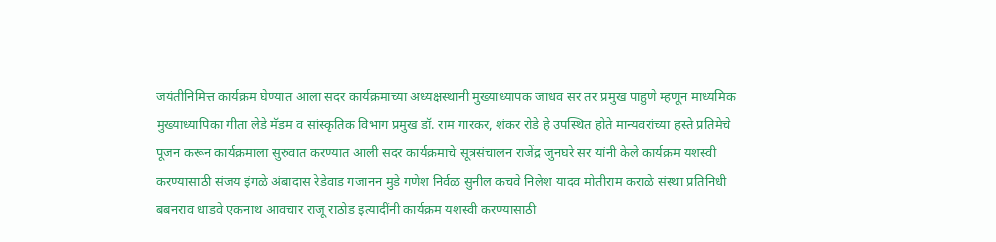जयंतीनिमित्त कार्यक्रम घेण्यात आला सदर कार्यक्रमाच्या अध्यक्षस्थानी मुख्याध्यापक जाधव सर तर प्रमुख पाहुणे म्हणून माध्यमिक मुख्याध्यापिका गीता लेडे मॅडम व सांस्कृतिक विभाग प्रमुख डॉ. राम गारकर, शंकर रोडे हे उपस्थित होते मान्यवरांच्या हस्ते प्रतिमेचे पूजन करून कार्यक्रमाला सुरुवात करण्यात आली सदर कार्यक्रमाचे सूत्रसंचालन राजेंद्र जुनघरे सर यांनी केले कार्यक्रम यशस्वी करण्यासाठी संजय इंगळे अंबादास रेडेवाड गजानन मुडे गणेश निर्वळ सुनील कचवे निलेश यादव मोतीराम कराळे संस्था प्रतिनिधी बबनराव धाडवे एकनाथ आवचार राजू राठोड इत्यादींनी कार्यक्रम यशस्वी करण्यासाठी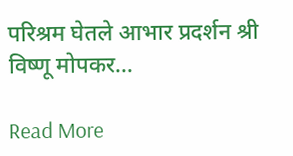परिश्रम घेतले आभार प्रदर्शन श्री विष्णू मोपकर…

Read More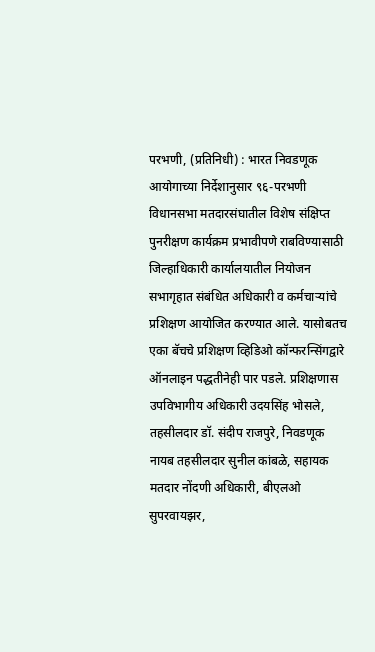परभणी, (प्रतिनिधी) : भारत निवडणूक आयोगाच्या निर्देशानुसार ९६-परभणी विधानसभा मतदारसंघातील विशेष संक्षिप्त पुनरीक्षण कार्यक्रम प्रभावीपणे राबविण्यासाठी जिल्हाधिकारी कार्यालयातील नियोजन सभागृहात संबंधित अधिकारी व कर्मचाऱ्यांचे प्रशिक्षण आयोजित करण्यात आले. यासोबतच एका बॅचचे प्रशिक्षण व्हिडिओ कॉन्फरन्सिंगद्वारे ऑनलाइन पद्धतीनेही पार पडले. प्रशिक्षणास उपविभागीय अधिकारी उदयसिंह भोसले, तहसीलदार डॉ. संदीप राजपुरे, निवडणूक नायब तहसीलदार सुनील कांबळे, सहायक मतदार नोंदणी अधिकारी, बीएलओ सुपरवायझर,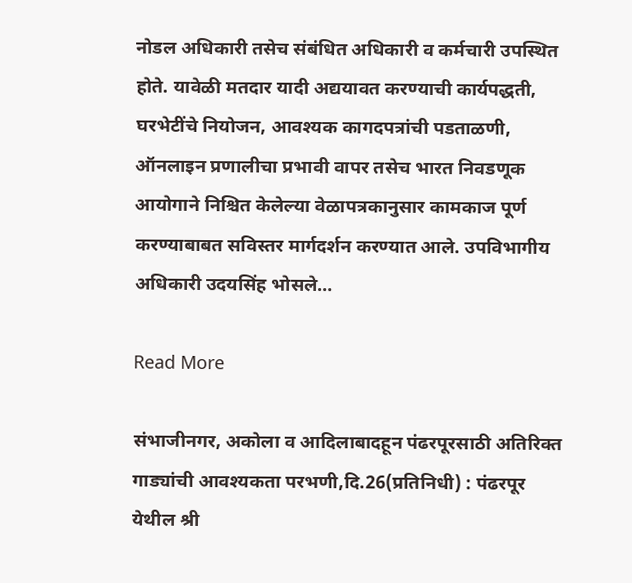नोडल अधिकारी तसेच संबंधित अधिकारी व कर्मचारी उपस्थित होते. यावेळी मतदार यादी अद्ययावत करण्याची कार्यपद्धती, घरभेटींचे नियोजन, आवश्यक कागदपत्रांची पडताळणी, ऑनलाइन प्रणालीचा प्रभावी वापर तसेच भारत निवडणूक आयोगाने निश्चित केलेल्या वेळापत्रकानुसार कामकाज पूर्ण करण्याबाबत सविस्तर मार्गदर्शन करण्यात आले. उपविभागीय अधिकारी उदयसिंह भोसले…

Read More

संभाजीनगर, अकोला व आदिलाबादहून पंढरपूरसाठी अतिरिक्त गाड्यांची आवश्यकता परभणी,दि.26(प्रतिनिधी) : पंढरपूर येथील श्री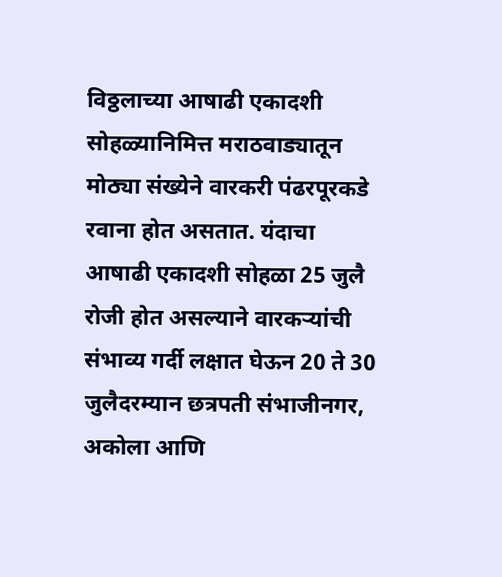विठ्ठलाच्या आषाढी एकादशी सोहळ्यानिमित्त मराठवाड्यातून मोठ्या संख्येने वारकरी पंढरपूरकडे रवाना होत असतात. यंदाचा आषाढी एकादशी सोहळा 25 जुलै रोजी होत असल्याने वारकर्‍यांची संभाव्य गर्दी लक्षात घेऊन 20 ते 30 जुलैदरम्यान छत्रपती संभाजीनगर, अकोला आणि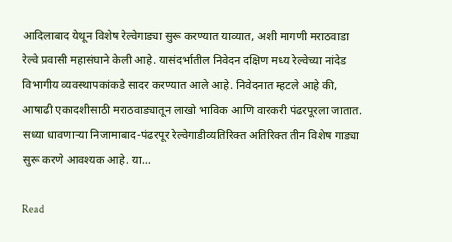आदिलाबाद येथून विशेष रेल्वेगाड्या सुरू करण्यात याव्यात, अशी मागणी मराठवाडा रेल्वे प्रवासी महासंघाने केली आहे. यासंदर्भातील निवेदन दक्षिण मध्य रेल्वेच्या नांदेड विभागीय व्यवस्थापकांकडे सादर करण्यात आले आहे. निवेदनात म्हटले आहे की, आषाढी एकादशीसाठी मराठवाड्यातून लाखो भाविक आणि वारकरी पंढरपूरला जातात. सध्या धावणार्‍या निजामाबाद-पंढरपूर रेल्वेगाडीव्यतिरिक्त अतिरिक्त तीन विशेष गाड्या सुरू करणे आवश्यक आहे. या…

Read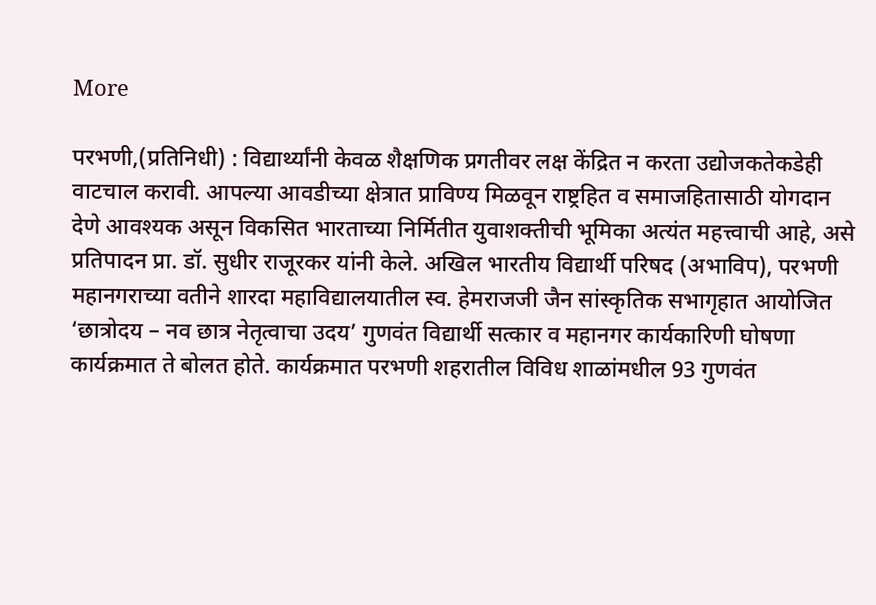More

परभणी,(प्रतिनिधी) : विद्यार्थ्यांनी केवळ शैक्षणिक प्रगतीवर लक्ष केंद्रित न करता उद्योजकतेकडेही वाटचाल करावी. आपल्या आवडीच्या क्षेत्रात प्राविण्य मिळवून राष्ट्रहित व समाजहितासाठी योगदान देणे आवश्यक असून विकसित भारताच्या निर्मितीत युवाशक्तीची भूमिका अत्यंत महत्त्वाची आहे, असे प्रतिपादन प्रा. डॉ. सुधीर राजूरकर यांनी केले. अखिल भारतीय विद्यार्थी परिषद (अभाविप), परभणी महानगराच्या वतीने शारदा महाविद्यालयातील स्व. हेमराजजी जैन सांस्कृतिक सभागृहात आयोजित ‘छात्रोदय – नव छात्र नेतृत्वाचा उदय’ गुणवंत विद्यार्थी सत्कार व महानगर कार्यकारिणी घोषणा कार्यक्रमात ते बोलत होते. कार्यक्रमात परभणी शहरातील विविध शाळांमधील 93 गुणवंत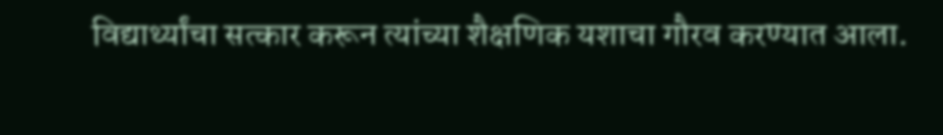विद्यार्थ्यांचा सत्कार करून त्यांच्या शैक्षणिक यशाचा गौरव करण्यात आला.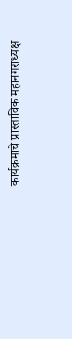कार्यक्रमाचे प्रास्ताविक महानगराध्यक्ष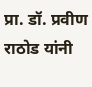प्रा. डॉ. प्रवीण राठोड यांनी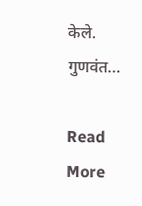केले. गुणवंत…

Read More